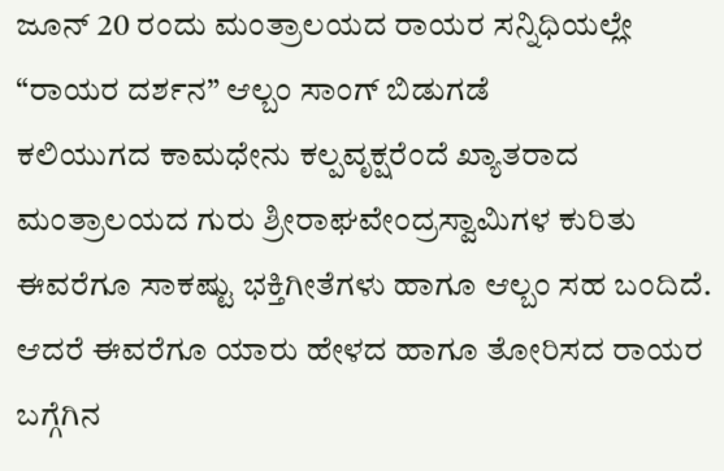ಜೂನ್ 20 ರಂದು ಮಂತ್ರಾಲಯದ ರಾಯರ ಸನ್ನಿಧಿಯಲ್ಲೇ “ರಾಯರ ದರ್ಶನ” ಆಲ್ಬಂ ಸಾಂಗ್ ಬಿಡುಗಡೆ
ಕಲಿಯುಗದ ಕಾಮಧೇನು ಕಲ್ಪವೃಕ್ಷರೆಂದೆ ಖ್ಯಾತರಾದ ಮಂತ್ರಾಲಯದ ಗುರು ಶ್ರೀರಾಘವೇಂದ್ರಸ್ವಾಮಿಗಳ ಕುರಿತು ಈವರೆಗೂ ಸಾಕಷ್ಟು ಭಕ್ತಿಗೀತೆಗಳು ಹಾಗೂ ಆಲ್ಬಂ ಸಹ ಬಂದಿದೆ. ಆದರೆ ಈವರೆಗೂ ಯಾರು ಹೇಳದ ಹಾಗೂ ತೋರಿಸದ ರಾಯರ ಬಗ್ಗೆಗಿನ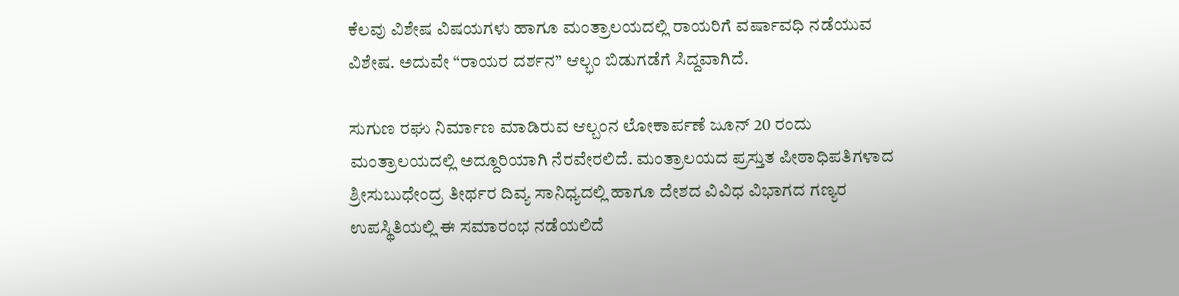ಕೆಲವು ವಿಶೇಷ ವಿಷಯಗಳು ಹಾಗೂ ಮಂತ್ರಾಲಯದಲ್ಲಿ ರಾಯರಿಗೆ ವರ್ಷಾವಧಿ ನಡೆಯುವ ವಿಶೇಷ. ಅದುವೇ “ರಾಯರ ದರ್ಶನ” ಆಲ್ಭಂ ಬಿಡುಗಡೆಗೆ ಸಿದ್ದವಾಗಿದೆ.

ಸುಗುಣ ರಘು ನಿರ್ಮಾಣ ಮಾಡಿರುವ ಆಲ್ಬಂನ ಲೋಕಾರ್ಪಣೆ ಜೂನ್ 20 ರಂದು ಮಂತ್ರಾಲಯದಲ್ಲಿ ಅದ್ದೂರಿಯಾಗಿ ನೆರವೇರಲಿದೆ. ಮಂತ್ರಾಲಯದ ಪ್ರಸ್ತುತ ಪೀಠಾಧಿಪತಿಗಳಾದ ಶ್ರೀಸುಬುಧೇಂದ್ರ ತೀರ್ಥರ ದಿವ್ಯ ಸಾನಿಧ್ಯದಲ್ಲಿ ಹಾಗೂ ದೇಶದ ವಿವಿಧ ವಿಭಾಗದ ಗಣ್ಯರ ಉಪಸ್ಥಿತಿಯಲ್ಲಿ ಈ ಸಮಾರಂಭ ನಡೆಯಲಿದೆ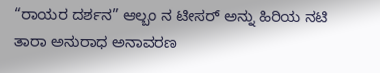“ರಾಯರ ದರ್ಶನ” ಆಲ್ಬಂ ನ ಟೀಸರ್ ಅನ್ನು ಹಿರಿಯ ನಟಿ ತಾರಾ ಅನುರಾಧ ಅನಾವರಣ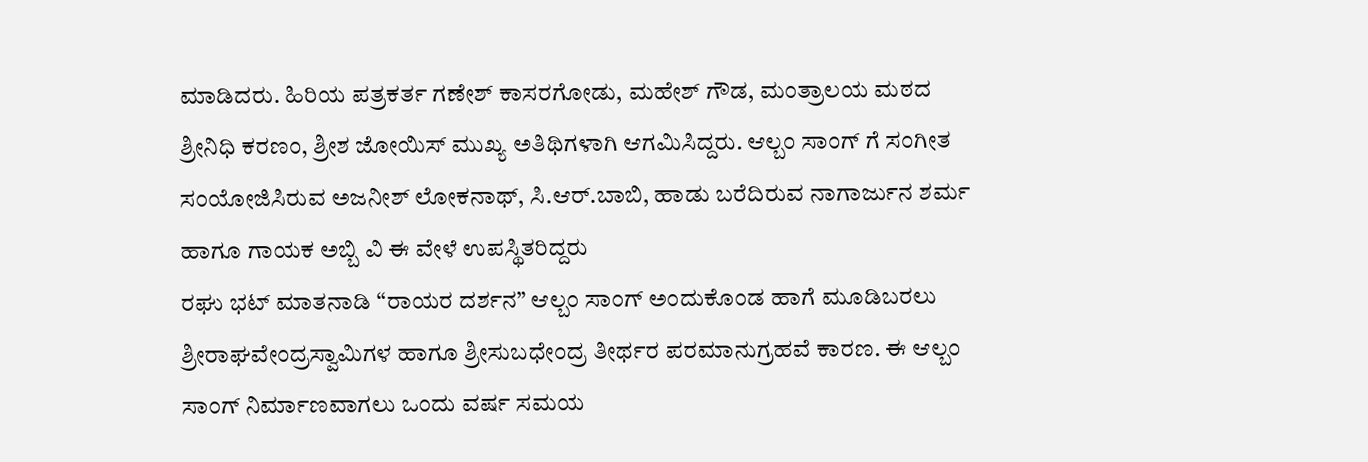ಮಾಡಿದರು. ಹಿರಿಯ ಪತ್ರಕರ್ತ ಗಣೇಶ್ ಕಾಸರಗೋಡು, ಮಹೇಶ್ ಗೌಡ, ಮಂತ್ರಾಲಯ ಮಠದ ಶ್ರೀನಿಧಿ ಕರಣಂ, ಶ್ರೀಶ ಜೋಯಿಸ್ ಮುಖ್ಯ ಅತಿಥಿಗಳಾಗಿ ಆಗಮಿಸಿದ್ದರು. ಆಲ್ಬಂ ಸಾಂಗ್ ಗೆ ಸಂಗೀತ ಸಂಯೋಜಿಸಿರುವ ಅಜನೀಶ್ ಲೋಕನಾಥ್, ಸಿ.ಆರ್.ಬಾಬಿ, ಹಾಡು ಬರೆದಿರುವ ನಾಗಾರ್ಜುನ ಶರ್ಮ ಹಾಗೂ ಗಾಯಕ ಅಬ್ಬಿ ವಿ ಈ ವೇಳೆ ಉಪಸ್ಥಿತರಿದ್ದರು
ರಘು ಭಟ್ ಮಾತನಾಡಿ “ರಾಯರ ದರ್ಶನ” ಆಲ್ಬಂ ಸಾಂಗ್ ಅಂದುಕೊಂಡ ಹಾಗೆ ಮೂಡಿಬರಲು ಶ್ರೀರಾಘವೇಂದ್ರಸ್ವಾಮಿಗಳ ಹಾಗೂ ಶ್ರೀಸುಬಧೇಂದ್ರ ತೀರ್ಥರ ಪರಮಾನುಗ್ರಹವೆ ಕಾರಣ. ಈ ಆಲ್ಬಂ ಸಾಂಗ್ ನಿರ್ಮಾಣವಾಗಲು ಒಂದು ವರ್ಷ ಸಮಯ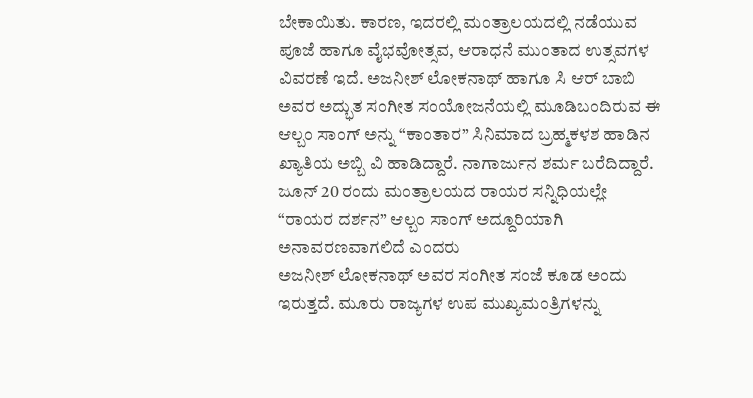ಬೇಕಾಯಿತು. ಕಾರಣ, ಇದರಲ್ಲಿ ಮಂತ್ರಾಲಯದಲ್ಲಿ ನಡೆಯುವ ಪೂಜೆ ಹಾಗೂ ವೈಭವೋತ್ಸವ, ಆರಾಧನೆ ಮುಂತಾದ ಉತ್ಸವಗಳ ವಿವರಣೆ ಇದೆ. ಅಜನೀಶ್ ಲೋಕನಾಥ್ ಹಾಗೂ ಸಿ ಆರ್ ಬಾಬಿ ಅವರ ಅದ್ಭುತ ಸಂಗೀತ ಸಂಯೋಜನೆಯಲ್ಲಿ ಮೂಡಿಬಂದಿರುವ ಈ ಆಲ್ಬಂ ಸಾಂಗ್ ಅನ್ನು “ಕಾಂತಾರ” ಸಿನಿಮಾದ ಬ್ರಹ್ಮಕಳಶ ಹಾಡಿನ ಖ್ಯಾತಿಯ ಅಬ್ಬಿ ವಿ ಹಾಡಿದ್ದಾರೆ. ನಾಗಾರ್ಜುನ ಶರ್ಮ ಬರೆದಿದ್ದಾರೆ. ಜೂನ್ 20 ರಂದು ಮಂತ್ರಾಲಯದ ರಾಯರ ಸನ್ನಿಧಿಯಲ್ಲೇ “ರಾಯರ ದರ್ಶನ” ಆಲ್ಬಂ ಸಾಂಗ್ ಅದ್ದೂರಿಯಾಗಿ ಅನಾವರಣವಾಗಲಿದೆ ಎಂದರು
ಅಜನೀಶ್ ಲೋಕನಾಥ್ ಅವರ ಸಂಗೀತ ಸಂಜೆ ಕೂಡ ಅಂದು ಇರುತ್ತದೆ. ಮೂರು ರಾಜ್ಯಗಳ ಉಪ ಮುಖ್ಯಮಂತ್ರಿಗಳನ್ನು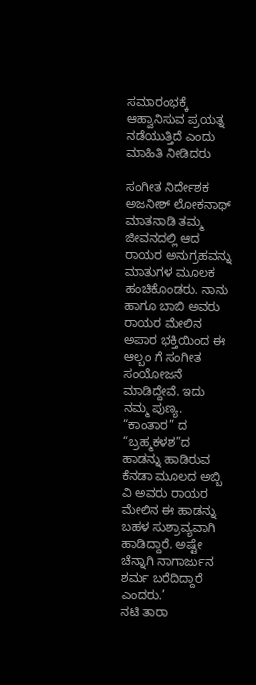ಸಮಾರಂಭಕ್ಕೆ ಆಹ್ವಾನಿಸುವ ಪ್ರಯತ್ನ ನಡೆಯುತ್ತಿದೆ ಎಂದು ಮಾಹಿತಿ ನೀಡಿದರು

ಸಂಗೀತ ನಿರ್ದೇಶಕ ಅಜನೀಶ್ ಲೋಕನಾಥ್ ಮಾತನಾಡಿ ತಮ್ಮ ಜೀವನದಲ್ಲಿ ಆದ ರಾಯರ ಅನುಗ್ರಹವನ್ನು ಮಾತುಗಳ ಮೂಲಕ ಹಂಚಿಕೊಂಡರು. ನಾನು ಹಾಗೂ ಬಾಬಿ ಅವರು ರಾಯರ ಮೇಲಿನ ಅಪಾರ ಭಕ್ತಿಯಿಂದ ಈ ಆಲ್ಬಂ ಗೆ ಸಂಗೀತ ಸಂಯೋಜನೆ ಮಾಡಿದ್ದೇವೆ. ಇದು ನಮ್ಮ ಪುಣ್ಯ. “ಕಾಂತಾರ” ದ “ಬ್ರಹ್ಮಕಳಶ”ದ ಹಾಡನ್ನು ಹಾಡಿರುವ ಕೆನಡಾ ಮೂಲದ ಅಬ್ಬಿ ವಿ ಅವರು ರಾಯರ ಮೇಲಿನ ಈ ಹಾಡನ್ನು ಬಹಳ ಸುಶ್ರಾವ್ಯವಾಗಿ ಹಾಡಿದ್ದಾರೆ. ಅಷ್ಟೇ ಚೆನ್ನಾಗಿ ನಾಗಾರ್ಜುನ ಶರ್ಮ ಬರೆದಿದ್ದಾರೆ ಎಂದರು.’
ನಟಿ ತಾರಾ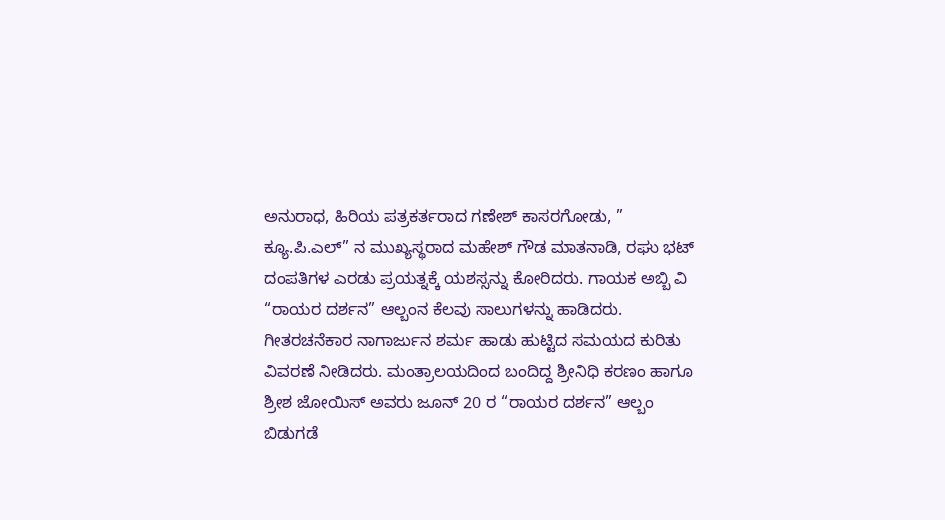ಅನುರಾಧ, ಹಿರಿಯ ಪತ್ರಕರ್ತರಾದ ಗಣೇಶ್ ಕಾಸರಗೋಡು, ” ಕ್ಯೂ.ಪಿ.ಎಲ್” ನ ಮುಖ್ಯಸ್ಥರಾದ ಮಹೇಶ್ ಗೌಡ ಮಾತನಾಡಿ, ರಘು ಭಟ್ ದಂಪತಿಗಳ ಎರಡು ಪ್ರಯತ್ನಕ್ಕೆ ಯಶಸ್ಸನ್ನು ಕೋರಿದರು. ಗಾಯಕ ಅಬ್ಬಿ ವಿ “ರಾಯರ ದರ್ಶನ” ಆಲ್ಬಂನ ಕೆಲವು ಸಾಲುಗಳನ್ನು ಹಾಡಿದರು.
ಗೀತರಚನೆಕಾರ ನಾಗಾರ್ಜುನ ಶರ್ಮ ಹಾಡು ಹುಟ್ಟಿದ ಸಮಯದ ಕುರಿತು ವಿವರಣೆ ನೀಡಿದರು. ಮಂತ್ರಾಲಯದಿಂದ ಬಂದಿದ್ದ ಶ್ರೀನಿಧಿ ಕರಣಂ ಹಾಗೂ ಶ್ರೀಶ ಜೋಯಿಸ್ ಅವರು ಜೂನ್ 20 ರ “ರಾಯರ ದರ್ಶನ” ಆಲ್ಬಂ ಬಿಡುಗಡೆ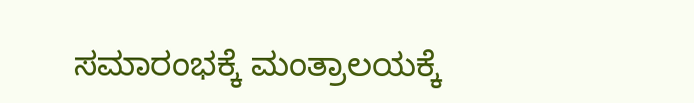ಸಮಾರಂಭಕ್ಕೆ ಮಂತ್ರಾಲಯಕ್ಕೆ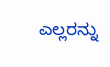ಎಲ್ಲರನ್ನು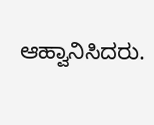ಆಹ್ವಾನಿಸಿದರು.